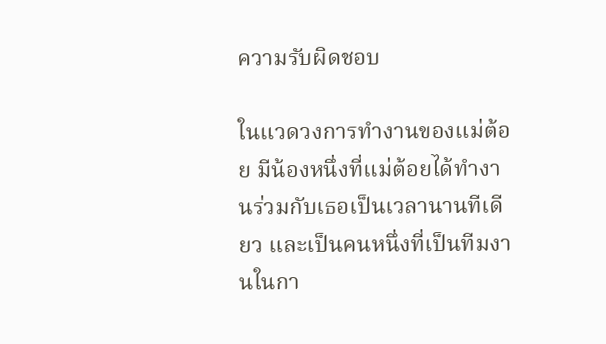ความรับผิดชอบ

ในแวดวงการทำงานของแม่ต้อย มีน้องหนึ่งที่แม่ต้อยได้ทำงานร่วมกับเธอเป็นเวลานานทีเดียว และเป็นคนหนึ่งที่เป็นทีมงานในกา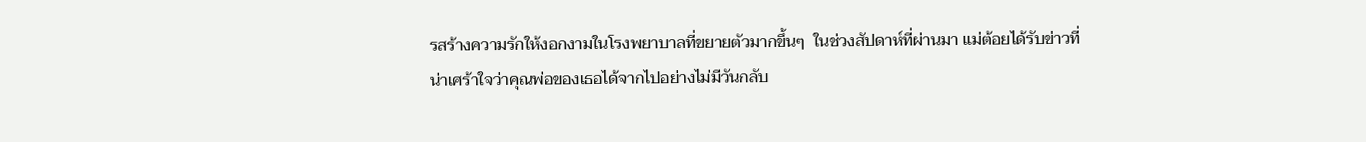รสร้างความรักให้งอกงามในโรงพยาบาลที่ขยายตัวมากขึ้นๆ  ในช่วงสัปดาห์ที่ผ่านมา แม่ต้อยได้รับข่าวที่น่าเศร้าใจว่าคุณพ่อของเธอได้จากไปอย่างไม่มีวันกลับ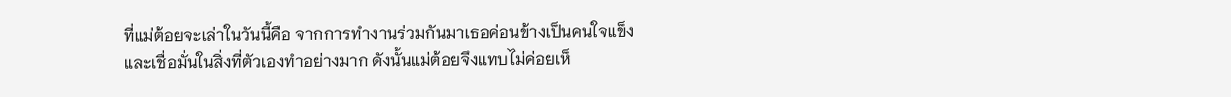ที่แม่ต้อยจะเล่าในวันนี้คือ จากการทำงานร่วมกันมาเธอค่อนข้างเป็นคนใจแข็งและเชื่อมั่นในสิ่งที่ตัวเองทำอย่างมาก ดังนั้นแม่ต้อยจึงแทบไม่ค่อยเห็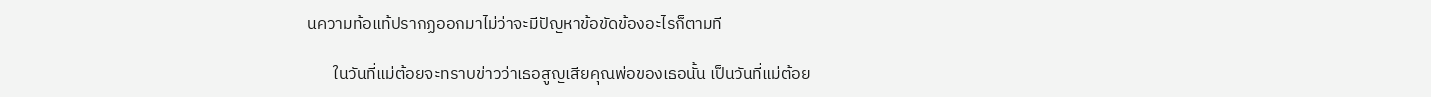นความท้อแท้ปรากฏออกมาไม่ว่าจะมีปัญหาข้อขัดข้องอะไรก็ตามที

       ในวันที่แม่ต้อยจะทราบข่าวว่าเธอสูญเสียคุณพ่อของเธอนั้น เป็นวันที่แม่ต้อย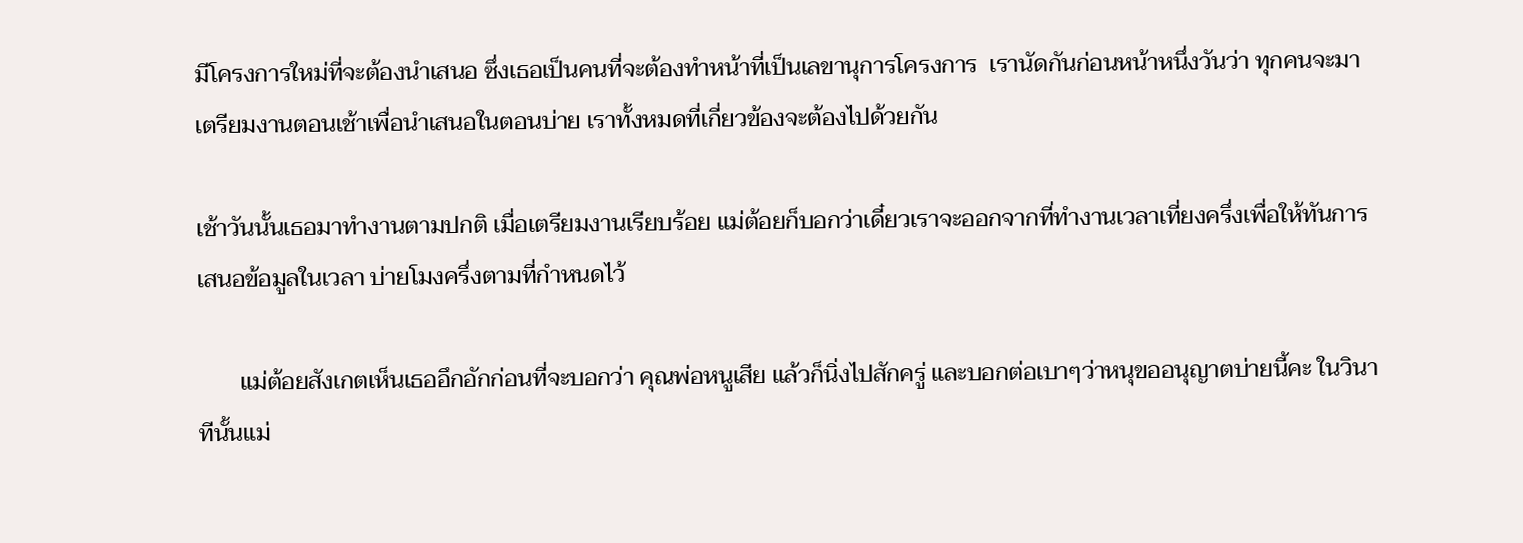มีโครงการใหม่ที่จะต้องนำเสนอ ซึ่งเธอเป็นคนที่จะต้องทำหน้าที่เป็นเลขานุการโครงการ  เรานัดกันก่อนหน้าหนึ่งวันว่า ทุกคนจะมาเตรียมงานตอนเช้าเพื่อนำเสนอในตอนบ่าย เราทั้งหมดที่เกี่ยวข้องจะต้องไปด้วยกัน

เช้าวันนั้นเธอมาทำงานตามปกติ เมื่อเตรียมงานเรียบร้อย แม่ต้อยก็บอกว่าเดี๋ยวเราจะออกจากที่ทำงานเวลาเที่ยงครึ่งเพื่อให้ทันการเสนอข้อมูลในเวลา บ่ายโมงครึ่งตามที่กำหนดไว้

       แม่ต้อยสังเกตเห็นเธออึกอักก่อนที่จะบอกว่า คุณพ่อหนูเสีย แล้วก็นิ่งไปสักครู่ และบอกต่อเบาๆว่าหนุขออนุญาตบ่ายนี้คะ ในวินาทีนั้นแม่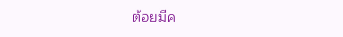ต้อยมีค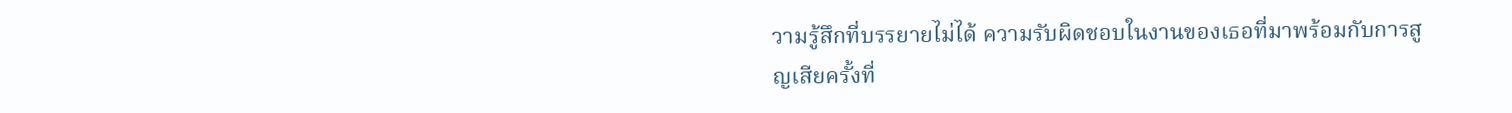วามรู้สึกที่บรรยายไม่ได้ ความรับผิดชอบในงานของเธอที่มาพร้อมกับการสูญเสียครั้งที่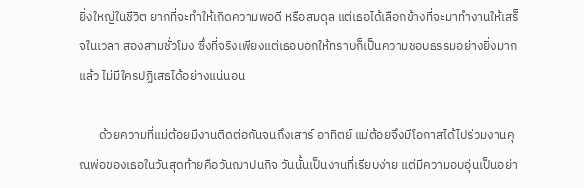ยิ่งใหญ่ในชีวิต ยากที่จะทำให้เกิดความพอดี หรือสมดุล แต่เธอได้เลือกข้างที่จะมาทำงานให้เสร็จในเวลา สองสามชั่วโมง ซึ่งที่จริงเพียงแต่เธอบอกให้ทราบก็เป็นความชอบธรรมอย่างยิ่งมากแล้ว ไม่มีใครปฏิเสธได้อย่างแน่นอน

       ด้วยความที่แม่ต้อยมีงานติดต่อกันจนถึงเสาร์ อาทิตย์ แม่ต้อยจึงมีโอกาสได้ไปร่วมงานคุณพ่อของเธอในวันสุดท้ายคือวันฌาปนกิจ วันนั้นเป็นงานที่เรียบง่าย แต่มีความอบอุ่นเป็นอย่า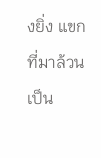งยิ่ง แขกที่มาล้วนเป็น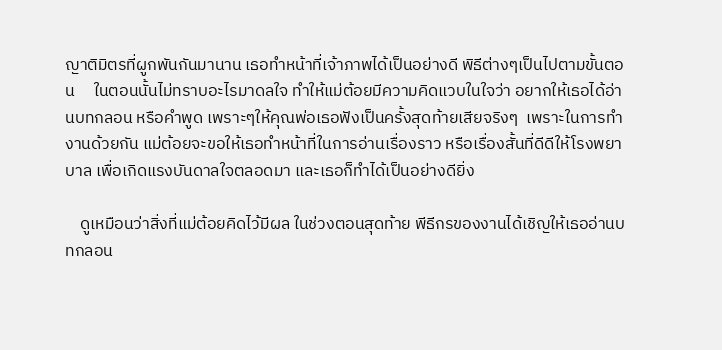ญาติมิตรที่ผูกพันกันมานาน เธอทำหน้าที่เจ้าภาพได้เป็นอย่างดี พิธีต่างๆเป็นไปตามขั้นตอน     ในตอนนั้นไม่ทราบอะไรมาดลใจ ทำให้แม่ต้อยมีความคิดแวบในใจว่า อยากให้เธอได้อ่านบทกลอน หรือคำพูด เพราะๆให้คุณพ่อเธอฟังเป็นครั้งสุดท้ายเสียจริงๆ  เพราะในการทำงานด้วยกัน แม่ต้อยจะขอให้เธอทำหน้าที่ในการอ่านเรื่องราว หรือเรื่องสั้นที่ดีดีให้โรงพยาบาล เพื่อเกิดแรงบันดาลใจตลอดมา และเธอก็ทำได้เป็นอย่างดียิ่ง

    ดูเหมือนว่าสิ่งที่แม่ต้อยคิดไว้มีผล ในช่วงตอนสุดท้าย พีธีกรของงานได้เชิญให้เธออ่านบทกลอน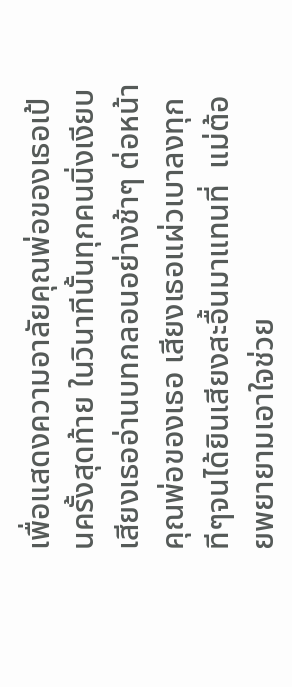เพื่อแสดงความอาลัยคุณพ่อของเธอเป้นครั้งสุดท้าย ในวินาทีนั้นทุกคนนิ่งเงียบ เสียงเธออ่านบทกลอนอย่างช้าๆ ต่อหน้าคุณพ่อของเธอ เสียงเธอแผ่วเบาลงทุกทีๆจนได้ยินเสียงสะอื้นมาแทนที่  แม่ต้อยพยายามเอาใจช่วย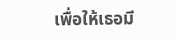เพื่อให้เธอมี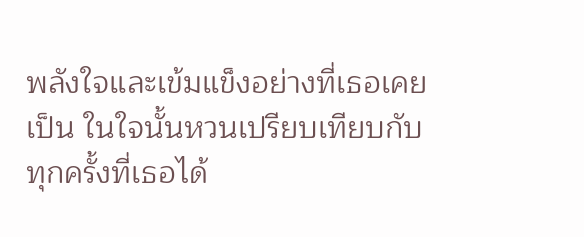พลังใจและเข้มแข็งอย่างที่เธอเคยเป็น ในใจนั้นหวนเปรียบเทียบกับทุกครั้งที่เธอได้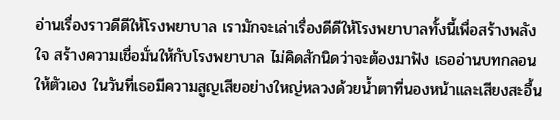อ่านเรื่องราวดีดีให้โรงพยาบาล เรามักจะเล่าเรื่องดีดีให้โรงพยาบาลทั้งนี้เพื่อสร้างพลังใจ สร้างความเชื่อมั่นให้กับโรงพยาบาล ไม่คิดสักนิดว่าจะต้องมาฟัง เธออ่านบทกลอนให้ตัวเอง ในวันที่เธอมีความสูญเสียอย่างใหญ่หลวงด้วยน้ำตาที่นองหน้าและเสียงสะอื้น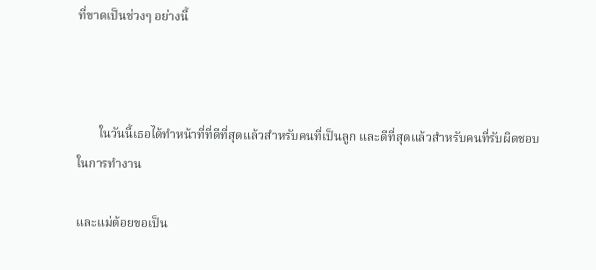ที่ขาดเป็นช่วงๆ อย่างนี้



       ในวันนี้เธอได้ทำหน้าที่ที่ดีที่สุดแล้วสำหรับคนที่เป็นลูก และดีที่สุดแล้วสำหรับคนที่รับผิดชอบในการทำงาน

และแม่ต้อยขอเป็น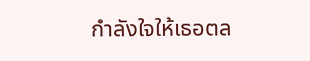กำลังใจให้เธอตล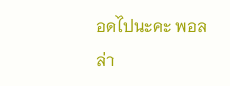อดไปนะคะ พอลล่า